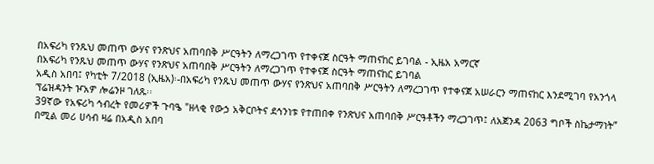በአፍሪካ የንጹህ መጠጥ ውሃና የንጽህና አጠባበቅ ሥርዓትን ለማረጋገጥ የተቀናጀ ስርዓት ማጠናከር ይገባል - ኢዜአ አማርኛ
በአፍሪካ የንጹህ መጠጥ ውሃና የንጽህና አጠባበቅ ሥርዓትን ለማረጋገጥ የተቀናጀ ስርዓት ማጠናከር ይገባል
አዲስ አበባ፤ የካቲት 7/2018 (ኢዜአ)፡-በአፍሪካ የንጹህ መጠጥ ውሃና የንጽህና አጠባበቅ ሥርዓትን ለማረጋገጥ የተቀናጀ አሠራርን ማጠናከር እንደሚገባ የአንጎላ ፕሬዝዳንት ዦአዎ ሎሬንዞ ገለጹ፡፡
39ኛው የአፍሪካ ኅብረት የመሪዎች ጉባዔ "ዘላቂ የውኃ አቅርቦትና ደኅንነቱ የተጠበቀ የንጽህና አጠባበቅ ሥርዓቶችን ማረጋገጥ፤ ለአጀንዳ 2063 ግቦች ስኬታማነት” በሚል መሪ ሀሳብ ዛሬ በአዲስ አበባ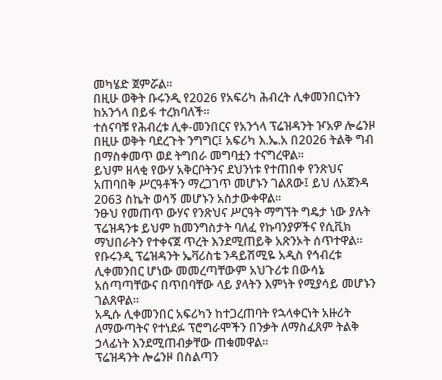መካሄድ ጀምሯል።
በዚሁ ወቅት ቡሩንዲ የ2026 የአፍሪካ ሕብረት ሊቀመንበርነትን ከአንጎላ በይፋ ተረክባለች።
ተሰናባቹ የሕብረቱ ሊቀ-መንበርና የአንጎላ ፕሬዝዳንት ዦአዎ ሎሬንዞ በዚሁ ወቅት ባደረጉት ንግግር፤ አፍሪካ እ.ኤ.አ በ2026 ትልቅ ግብ በማስቀመጥ ወደ ትግበራ መግባቷን ተናግረዋል፡፡
ይህም ዘላቂ የውሃ አቅርቦትንና ደህንነቱ የተጠበቀ የንጽህና አጠባበቅ ሥርዓቶችን ማረጋገጥ መሆኑን ገልጸው፤ ይህ ለአጀንዳ 2063 ስኬት ወሳኝ መሆኑን አስታውቀዋል።
ንፁህ የመጠጥ ውሃና የንጽህና ሥርዓት ማግኘት ግዴታ ነው ያሉት ፕሬዝዳንቱ ይህም ከመንግስታት ባለፈ የኩባንያዎችና የሲቪክ ማህበራትን የተቀናጀ ጥረት እንደሚጠይቅ አጽንኦት ሰጥተዋል።
የቡሩንዲ ፕሬዝዳንት ኤቫሪስቴ ንዳይሽሚዬ አዲስ የኅብረቱ ሊቀመንበር ሆነው መመረጣቸውም አህጉሪቱ በውሳኔ አሰጣጣቸውና በጥበባቸው ላይ ያላትን እምነት የሚያሳይ መሆኑን ገልጸዋል።
አዲሱ ሊቀመንበር አፍሪካን ከተጋረጠባት የኋላቀርነት አዙሪት ለማውጣትና የተነደፉ ፕሮግራሞችን በንቃት ለማስፈጸም ትልቅ ኃላፊነት እንደሚጠብቃቸው ጠቁመዋል።
ፕሬዝዳንት ሎሬንዞ በስልጣን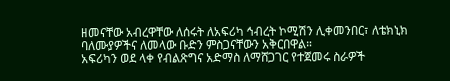ዘመናቸው አብረዋቸው ለሰሩት ለአፍሪካ ኅብረት ኮሚሽን ሊቀመንበር፣ ለቴክኒክ ባለሙያዎችና ለመላው ቡድን ምስጋናቸውን አቅርበዋል።
አፍሪካን ወደ ላቀ የብልጽግና አድማስ ለማሸጋገር የተጀመሩ ስራዎች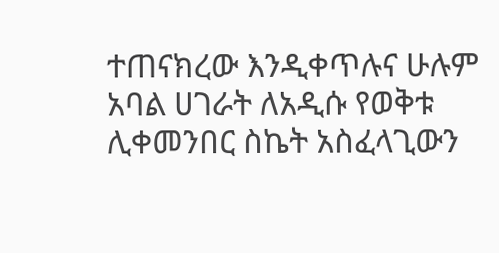ተጠናክረው እንዲቀጥሉና ሁሉም አባል ሀገራት ለአዲሱ የወቅቱ ሊቀመንበር ስኬት አስፈላጊውን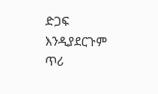ድጋፍ እንዲያደርጉም ጥሪ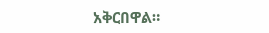አቅርበዋል።